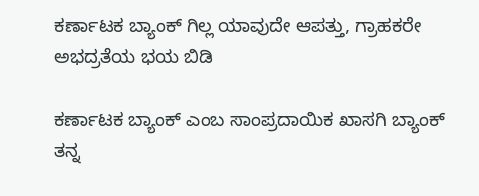ಕರ್ಣಾಟಕ ಬ್ಯಾಂಕ್‌ ಗಿಲ್ಲ ಯಾವುದೇ ಆಪತ್ತು, ಗ್ರಾಹಕರೇ ಅಭದ್ರತೆಯ ಭಯ ಬಿಡಿ

ಕರ್ಣಾಟಕ ಬ್ಯಾಂಕ್ ಎಂಬ ಸಾಂಪ್ರದಾಯಿಕ ಖಾಸಗಿ ಬ್ಯಾಂಕ್ ತನ್ನ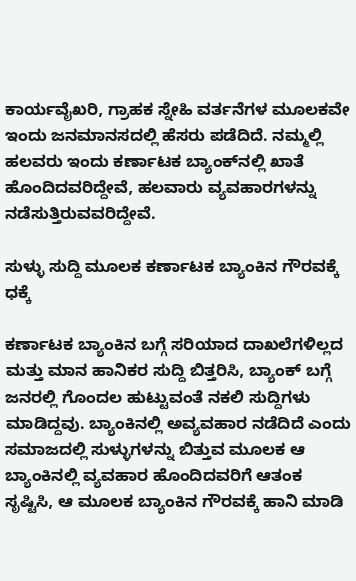ಕಾರ್ಯವೈಖರಿ, ಗ್ರಾಹಕ ಸ್ನೇಹಿ ವರ್ತನೆಗಳ ಮೂಲಕವೇ ಇಂದು ಜನಮಾನಸದಲ್ಲಿ ಹೆಸರು ಪಡೆದಿದೆ. ನಮ್ಮಲ್ಲಿ ಹಲವರು ಇಂದು ಕರ್ಣಾಟಕ ಬ್ಯಾಂಕ್‌ನಲ್ಲಿ ಖಾತೆ ಹೊಂದಿದವರಿದ್ದೇವೆ, ಹಲವಾರು ವ್ಯವಹಾರಗಳನ್ನು ನಡೆಸುತ್ತಿರುವವರಿದ್ದೇವೆ.

ಸುಳ್ಳು ಸುದ್ದಿ ಮೂಲಕ ಕರ್ಣಾಟಕ ಬ್ಯಾಂಕಿನ ಗೌರವಕ್ಕೆ ಧಕ್ಕೆ

ಕರ್ಣಾಟಕ ಬ್ಯಾಂಕಿನ ಬಗ್ಗೆ ಸರಿಯಾದ ದಾಖಲೆಗಳಿಲ್ಲದ ಮತ್ತು ಮಾನ ಹಾನಿಕರ ಸುದ್ದಿ ಬಿತ್ತರಿಸಿ, ಬ್ಯಾಂಕ್ ಬಗ್ಗೆ ಜನರಲ್ಲಿ ಗೊಂದಲ ಹುಟ್ಟುವಂತೆ ನಕಲಿ ಸುದ್ದಿಗಳು ಮಾಡಿದ್ದವು. ಬ್ಯಾಂಕಿನಲ್ಲಿ ಅವ್ಯವಹಾರ ನಡೆದಿದೆ ಎಂದು ಸಮಾಜದಲ್ಲಿ ಸುಳ್ಳುಗಳನ್ನು ಬಿತ್ತುವ ಮೂಲಕ ಆ ಬ್ಯಾಂಕಿನಲ್ಲಿ ವ್ಯವಹಾರ ಹೊಂದಿದವರಿಗೆ ಆತಂಕ ಸೃಷ್ಟಿಸಿ, ಆ ಮೂಲಕ ಬ್ಯಾಂಕಿನ ಗೌರವಕ್ಕೆ ಹಾನಿ ಮಾಡಿ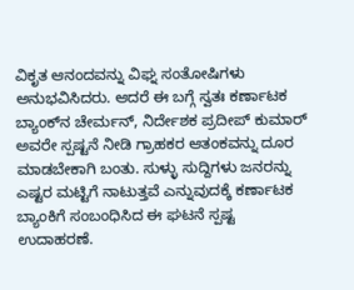ವಿಕೃತ ಆನಂದವನ್ನು ವಿಘ್ನ ಸಂತೋಷಿಗಳು ಅನುಭವಿಸಿದರು. ಆದರೆ ಈ ಬಗ್ಗೆ ಸ್ವತಃ ಕರ್ಣಾಟಕ ಬ್ಯಾಂಕ್‌ನ ಚೇರ್ಮನ್, ನಿರ್ದೇಶಕ ಪ್ರದೀಪ್ ಕುಮಾರ್ ಅವರೇ ಸ್ಪಷ್ಟನೆ ನೀಡಿ ಗ್ರಾಹಕರ ಆತಂಕವನ್ನು ದೂರ ಮಾಡಬೇಕಾಗಿ ಬಂತು. ಸುಳ್ಳು ಸುದ್ದಿಗಳು ಜನರನ್ನು ಎಷ್ಟರ ಮಟ್ಟಿಗೆ ನಾಟುತ್ತವೆ ಎನ್ನುವುದಕ್ಕೆ ಕರ್ಣಾಟಕ ಬ್ಯಾಂಕಿಗೆ ಸಂಬಂಧಿಸಿದ ಈ ಘಟನೆ ಸ್ಪಷ್ಟ ಉದಾಹರಣೆ.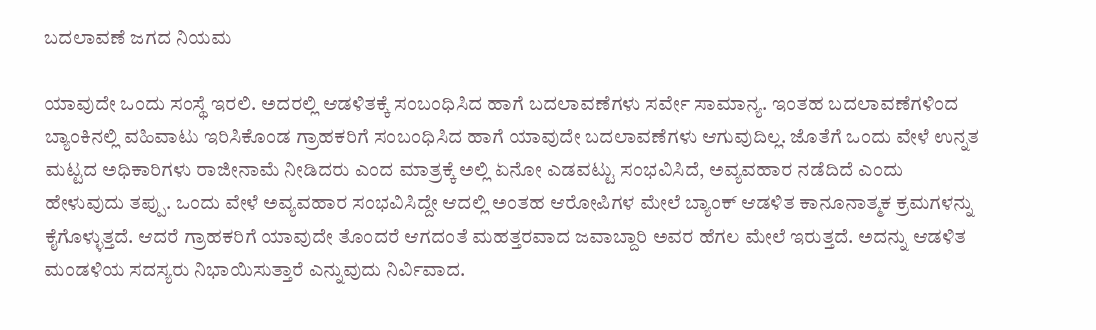ಬದಲಾವಣೆ ಜಗದ ನಿಯಮ

ಯಾವುದೇ ಒಂದು ಸಂಸ್ಥೆ ಇರಲಿ. ಅದರಲ್ಲಿ ಆಡಳಿತಕ್ಕೆ ಸಂಬಂಧಿಸಿದ ಹಾಗೆ ಬದಲಾವಣೆಗಳು ಸರ್ವೇ ಸಾಮಾನ್ಯ‌. ಇಂತಹ ಬದಲಾವಣೆಗಳಿಂದ ಬ್ಯಾಂಕಿನಲ್ಲಿ ವಹಿವಾಟು ಇರಿಸಿಕೊಂಡ ಗ್ರಾಹಕರಿಗೆ ಸಂಬಂಧಿಸಿದ ಹಾಗೆ ಯಾವುದೇ ಬದಲಾವಣೆಗಳು ಆಗುವುದಿಲ್ಲ. ಜೊತೆಗೆ ಒಂದು ವೇಳೆ ಉನ್ನತ ಮಟ್ಟದ ಅಧಿಕಾರಿಗಳು ರಾಜೀನಾಮೆ ನೀಡಿದರು ಎಂದ ಮಾತ್ರಕ್ಕೆ ಅಲ್ಲಿ ಏನೋ ಎಡವಟ್ಟು ಸಂಭವಿಸಿದೆ, ಅವ್ಯವಹಾರ ನಡೆದಿದೆ ಎಂದು ಹೇಳುವುದು ತಪ್ಪು. ಒಂದು ವೇಳೆ ಅವ್ಯವಹಾರ ಸಂಭವಿಸಿದ್ದೇ ಆದಲ್ಲಿ ಅಂತಹ ಆರೋಪಿಗಳ ಮೇಲೆ ಬ್ಯಾಂಕ್ ಆಡಳಿತ ಕಾನೂನಾತ್ಮಕ ಕ್ರಮಗಳನ್ನು ಕೈಗೊಳ್ಳುತ್ತದೆ. ಆದರೆ ಗ್ರಾಹಕರಿಗೆ ಯಾವುದೇ ತೊಂದರೆ ಆಗದಂತೆ ಮಹತ್ತರವಾದ ಜವಾಬ್ದಾರಿ ಅವರ ಹೆಗಲ ಮೇಲೆ ಇರುತ್ತದೆ. ಅದನ್ನು ಆಡಳಿತ ಮಂಡಳಿಯ ಸದಸ್ಯರು ನಿಭಾಯಿಸುತ್ತಾರೆ ಎನ್ನುವುದು ನಿರ್ವಿವಾದ.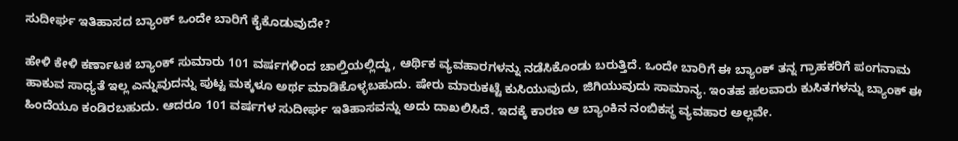ಸುದೀರ್ಘ ಇತಿಹಾಸದ ಬ್ಯಾಂಕ್ ಒಂದೇ ಬಾರಿಗೆ ಕೈಕೊಡುವುದೇ?

ಹೇಳಿ ಕೇಳಿ ಕರ್ಣಾಟಕ ಬ್ಯಾಂಕ್ ಸುಮಾರು 101 ವರ್ಷಗಳಿಂದ ಚಾಲ್ತಿಯಲ್ಲಿದ್ದು, ಆರ್ಥಿಕ ವ್ಯವಹಾರಗಳನ್ನು ನಡೆಸಿಕೊಂಡು ಬರುತ್ತಿದೆ. ಒಂದೇ ಬಾರಿಗೆ ಈ ಬ್ಯಾಂಕ್ ತನ್ನ ಗ್ರಾಹಕರಿಗೆ ಪಂಗನಾಮ ಹಾಕುವ ಸಾಧ್ಯತೆ ಇಲ್ಲ ಎನ್ನುವುದನ್ನು ಪುಟ್ಟ ಮಕ್ಕಳೂ ಅರ್ಥ ಮಾಡಿಕೊಳ್ಳಬಹುದು. ಷೇರು ಮಾರುಕಟ್ಟೆ ಕುಸಿಯುವುದು, ಜಿಗಿಯುವುದು ಸಾಮಾನ್ಯ. ಇಂತಹ ಹಲವಾರು ಕುಸಿತಗಳನ್ನು ಬ್ಯಾಂಕ್‌ ಈ ಹಿಂದೆಯೂ ಕಂಡಿರಬಹುದು. ಆದರೂ 101 ವರ್ಷಗಳ ಸುದೀರ್ಘ ಇತಿಹಾಸವನ್ನು ಅದು ದಾಖಲಿಸಿದೆ. ಇದಕ್ಕೆ ಕಾರಣ ಆ ಬ್ಯಾಂಕಿನ ನಂಬಿಕಸ್ಥ ವ್ಯವಹಾರ ಅಲ್ಲವೇ.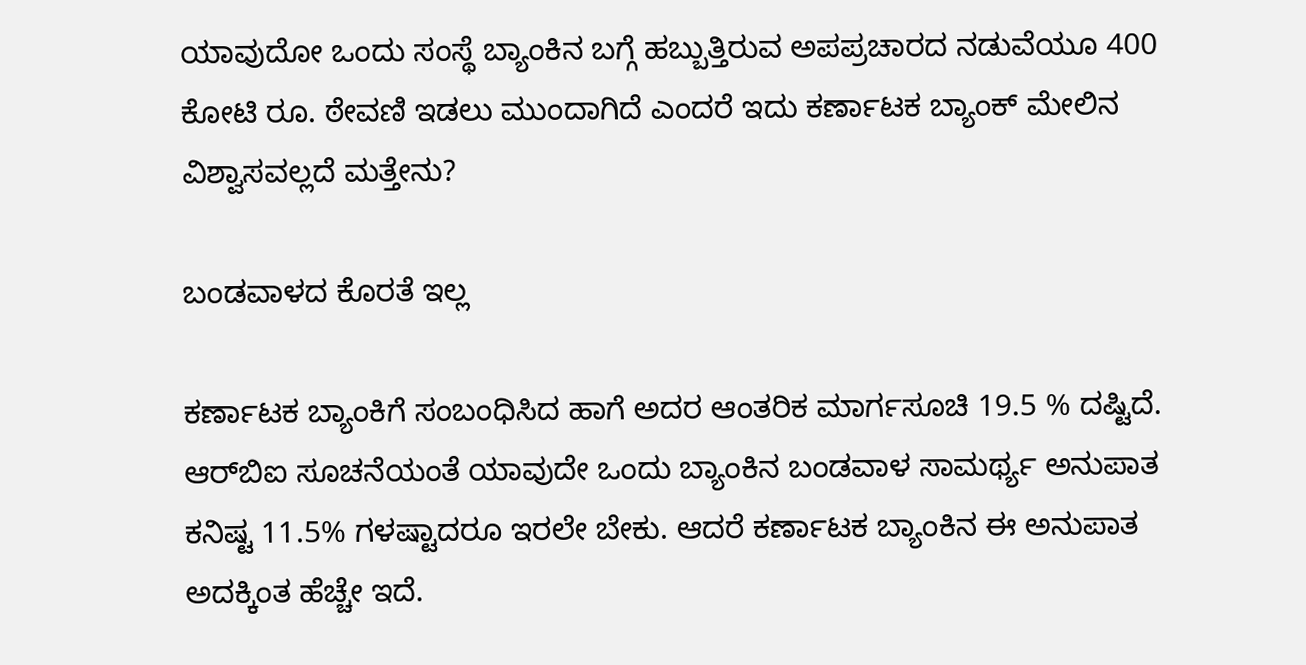ಯಾವುದೋ ಒಂದು ಸಂಸ್ಥೆ ಬ್ಯಾಂಕಿನ ಬಗ್ಗೆ ಹಬ್ಬುತ್ತಿರುವ ಅಪಪ್ರಚಾರದ ನಡುವೆಯೂ 400 ಕೋಟಿ ರೂ. ಠೇವಣಿ ಇಡಲು ಮುಂದಾಗಿದೆ ಎಂದರೆ ಇದು ಕರ್ಣಾಟಕ ಬ್ಯಾಂಕ್ ಮೇಲಿನ ವಿಶ್ವಾಸವಲ್ಲದೆ ಮತ್ತೇನು?

ಬಂಡವಾಳದ ಕೊರತೆ ಇಲ್ಲ

ಕರ್ಣಾಟಕ ಬ್ಯಾಂಕಿಗೆ ಸಂಬಂಧಿಸಿದ ಹಾಗೆ ಅದರ ಆಂತರಿಕ ಮಾರ್ಗಸೂಚಿ 19.5 % ದಷ್ಟಿದೆ. ಆರ್‌ಬಿಐ ಸೂಚನೆಯಂತೆ ಯಾವುದೇ ಒಂದು ಬ್ಯಾಂಕಿನ ಬಂಡವಾಳ ಸಾಮರ್ಥ್ಯ ಅನುಪಾತ ಕನಿಷ್ಟ 11.5% ಗಳಷ್ಟಾದರೂ ಇರಲೇ ಬೇಕು. ಆದರೆ ಕರ್ಣಾಟಕ ಬ್ಯಾಂಕಿನ ಈ ಅನುಪಾತ ಅದಕ್ಕಿಂತ ಹೆಚ್ಚೇ ಇದೆ.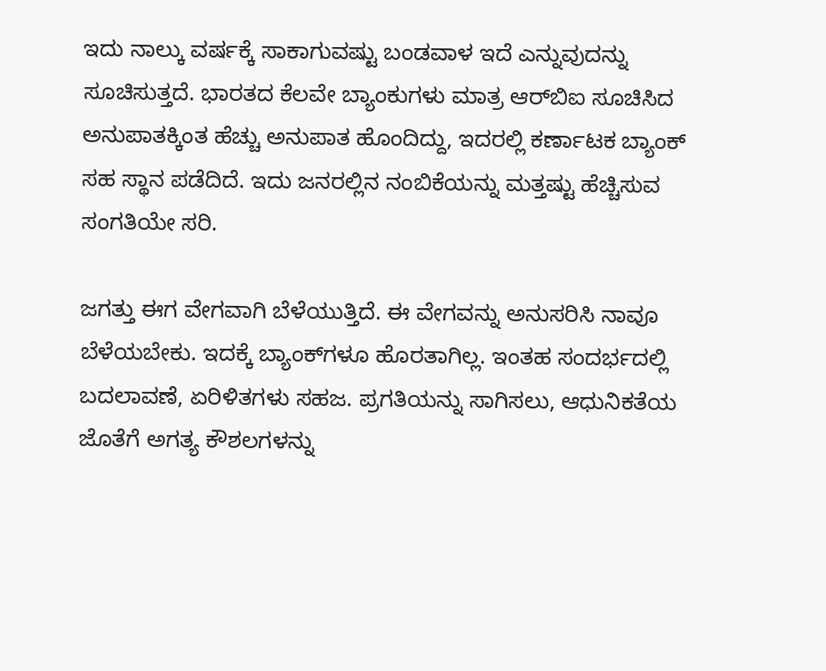ಇದು ನಾಲ್ಕು ವರ್ಷಕ್ಕೆ ಸಾಕಾಗುವಷ್ಟು ಬಂಡವಾಳ ಇದೆ ಎನ್ನುವುದನ್ನು ಸೂಚಿಸುತ್ತದೆ. ಭಾರತದ ಕೆಲವೇ ಬ್ಯಾಂಕುಗಳು ಮಾತ್ರ ಆರ್‌ಬಿಐ ಸೂಚಿಸಿದ ಅನುಪಾತಕ್ಕಿಂತ ಹೆಚ್ಚು ಅನುಪಾತ ಹೊಂದಿದ್ದು, ಇದರಲ್ಲಿ ಕರ್ಣಾಟಕ ಬ್ಯಾಂಕ್ ಸಹ ಸ್ಥಾನ ಪಡೆದಿದೆ. ಇದು ಜನರಲ್ಲಿನ ನಂಬಿಕೆಯನ್ನು ಮತ್ತಷ್ಟು ಹೆಚ್ಚಿಸುವ ಸಂಗತಿಯೇ ಸರಿ.

ಜಗತ್ತು ಈಗ ವೇಗವಾಗಿ ಬೆಳೆಯುತ್ತಿದೆ. ಈ ವೇಗವನ್ನು ಅನುಸರಿಸಿ ನಾವೂ ಬೆಳೆಯಬೇಕು. ಇದಕ್ಕೆ ಬ್ಯಾಂಕ್‌ಗಳೂ ಹೊರತಾಗಿಲ್ಲ. ಇಂತಹ ಸಂದರ್ಭದಲ್ಲಿ ಬದಲಾವಣೆ, ಏರಿಳಿತಗಳು ಸಹಜ. ಪ್ರಗತಿಯನ್ನು ಸಾಗಿಸಲು, ಆಧುನಿಕತೆಯ ಜೊತೆಗೆ ಅಗತ್ಯ ಕೌಶಲಗಳನ್ನು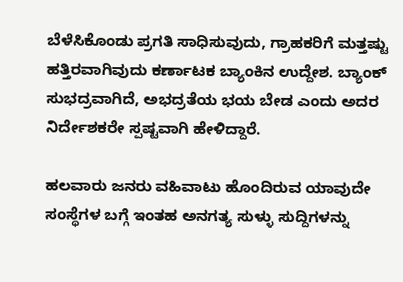ಬೆಳೆಸಿಕೊಂಡು ಪ್ರಗತಿ ಸಾಧಿಸುವುದು, ಗ್ರಾಹಕರಿಗೆ ಮತ್ತಷ್ಟು ಹತ್ತಿರವಾಗಿವುದು ಕರ್ಣಾಟಕ ಬ್ಯಾಂಕಿನ ಉದ್ದೇಶ. ಬ್ಯಾಂಕ್ ಸುಭದ್ರವಾಗಿದೆ, ಅಭದ್ರತೆಯ ಭಯ ಬೇಡ ಎಂದು ಅದರ ನಿರ್ದೇಶಕರೇ ಸ್ಪಷ್ಟವಾಗಿ ಹೇಳಿದ್ದಾರೆ.

ಹಲವಾರು ಜನರು ವಹಿವಾಟು ಹೊಂದಿರುವ ಯಾವುದೇ ಸಂಸ್ಥೆಗಳ ಬಗ್ಗೆ ಇಂತಹ ಅನಗತ್ಯ ಸುಳ್ಳು ಸುದ್ದಿಗಳನ್ನು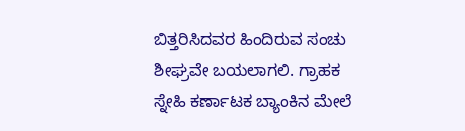ಬಿತ್ತರಿಸಿದವರ ಹಿಂದಿರುವ ಸಂಚು ಶೀಘ್ರವೇ ಬಯಲಾಗಲಿ. ಗ್ರಾಹಕ ಸ್ನೇಹಿ ಕರ್ಣಾಟಕ ಬ್ಯಾಂಕಿನ ಮೇಲೆ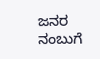ಜನರ ನಂಬುಗೆ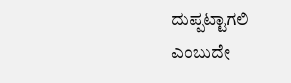ದುಪ್ಪಟ್ಟಾಗಲಿ ಎಂಬುದೇ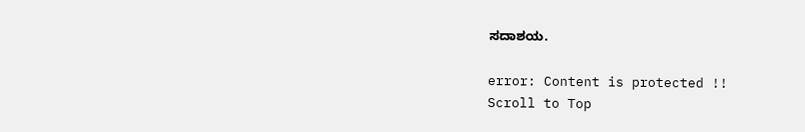ಸದಾಶಯ.

error: Content is protected !!
Scroll to Top